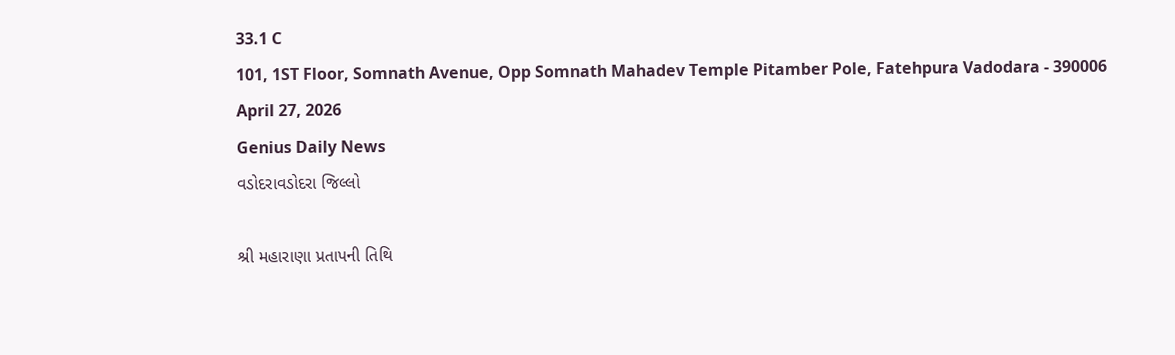33.1 C
101, 1ST Floor, Somnath Avenue, Opp Somnath Mahadev Temple Pitamber Pole, Fatehpura Vadodara - 390006
April 27, 2026
Genius Daily News
વડોદરાવડોદરા જિલ્લો

શ્રી મહારાણા પ્રતાપની તિથિ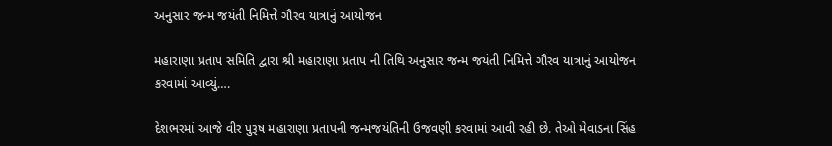અનુસાર જન્મ જયંતી નિમિત્તે ગૌરવ યાત્રાનું આયોજન

મહારાણા પ્રતાપ સમિતિ દ્વારા શ્રી મહારાણા પ્રતાપ ની તિથિ અનુસાર જન્મ જયંતી નિમિત્તે ગૌરવ યાત્રાનું આયોજન કરવામાં આવ્યું….

દેશભરમાં આજે વીર પુરૂષ મહારાણા પ્રતાપની જન્મજયંતિની ઉજવણી કરવામાં આવી રહી છે. તેઓ મેવાડના સિંહ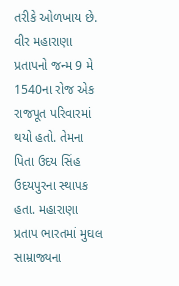તરીકે ઓળખાય છે. વીર મહારાણા પ્રતાપનો જન્મ 9 મે 1540ના રોજ એક રાજપૂત પરિવારમાં થયો હતો. તેમના પિતા ઉદય સિંહ ઉદયપુરના સ્થાપક હતા. મહારાણા પ્રતાપ ભારતમાં મુઘલ સામ્રાજ્યના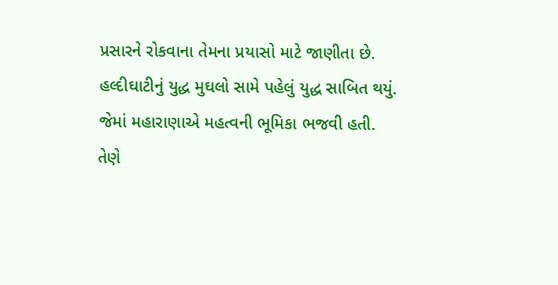પ્રસારને રોકવાના તેમના પ્રયાસો માટે જાણીતા છે. હલ્દીઘાટીનું યુદ્ધ મુઘલો સામે પહેલું યુદ્ધ સાબિત થયું. જેમાં મહારાણાએ મહત્વની ભૂમિકા ભજવી હતી. તેણે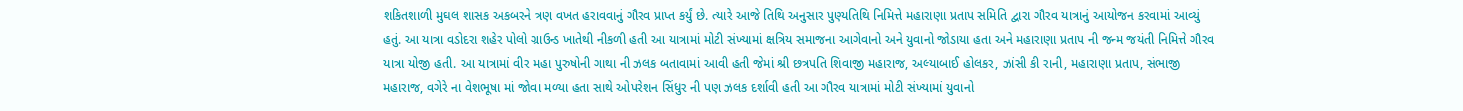શકિતશાળી મુઘલ શાસક અકબરને ત્રણ વખત હરાવવાનું ગૌરવ પ્રાપ્ત કર્યું છે. ત્યારે આજે તિથિ અનુસાર પુણ્યતિથિ નિમિત્તે મહારાણા પ્રતાપ સમિતિ દ્વારા ગૌરવ યાત્રાનું આયોજન કરવામાં આવ્યું હતું. આ યાત્રા વડોદરા શહેર પોલો ગ્રાઉન્ડ ખાતેથી નીકળી હતી આ યાત્રામાં મોટી સંખ્યામાં ક્ષત્રિય સમાજના આગેવાનો અને યુવાનો જોડાયા હતા અને મહારાણા પ્રતાપ ની જન્મ જયંતી નિમિત્તે ગૌરવ યાત્રા યોજી હતી. આ યાત્રામાં વીર મહા પુરુષોની ગાથા ની ઝલક બતાવામાં આવી હતી જેમાં શ્રી છત્રપતિ શિવાજી મહારાજ, અલ્યાબાઈ હોલકર, ઝાંસી કી રાની, મહારાણા પ્રતાપ, સંભાજી મહારાજ, વગેરે ના વેશભૂષા માં જોવા મળ્યા હતા સાથે ઓપરેશન સિંધુર ની પણ ઝલક દર્શાવી હતી આ ગૌરવ યાત્રામાં મોટી સંખ્યામાં યુવાનો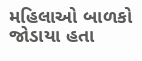મહિલાઓ બાળકો જોડાયા હતા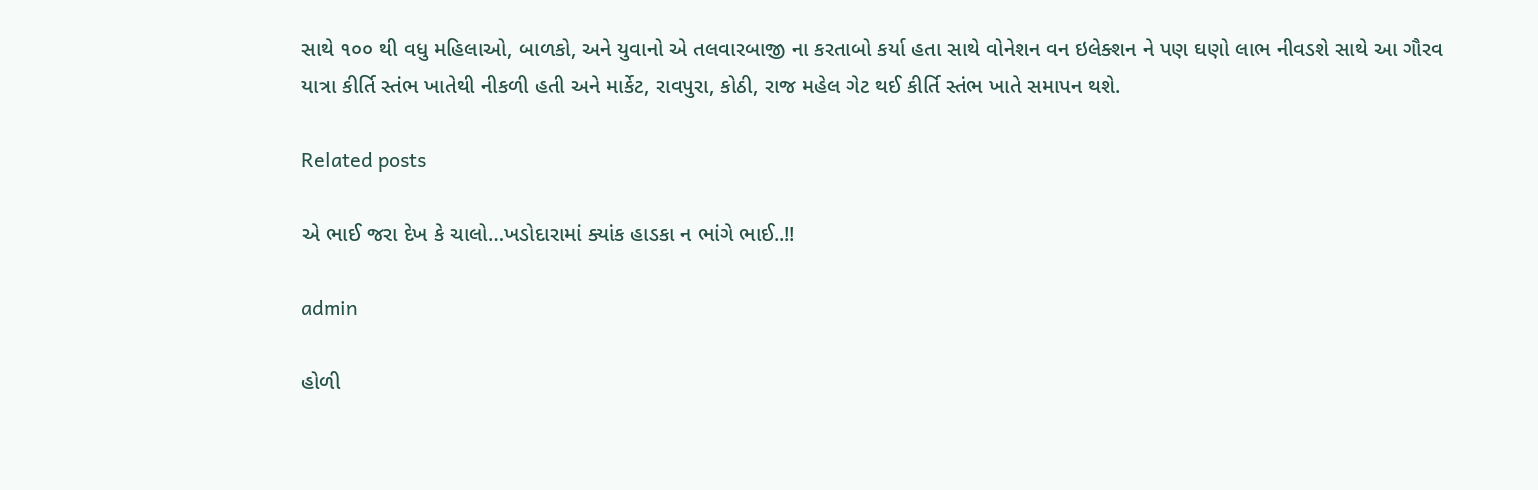સાથે ૧૦૦ થી વધુ મહિલાઓ, બાળકો, અને યુવાનો એ તલવારબાજી ના કરતાબો કર્યા હતા સાથે વોનેશન વન ઇલેક્શન ને પણ ઘણો લાભ નીવડશે સાથે આ ગૌરવ યાત્રા કીર્તિ સ્તંભ ખાતેથી નીકળી હતી અને માર્કેટ, રાવપુરા, કોઠી, રાજ મહેલ ગેટ થઈ કીર્તિ સ્તંભ ખાતે સમાપન થશે.

Related posts

એ ભાઈ જરા દેખ કે ચાલો…ખડોદારામાં ક્યાંક હાડકા ન ભાંગે ભાઈ..!!

admin

હોળી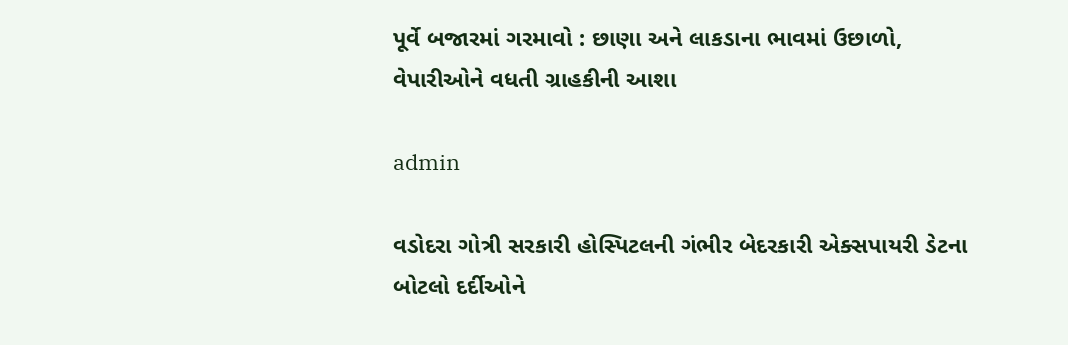પૂર્વે બજારમાં ગરમાવો : છાણા અને લાકડાના ભાવમાં ઉછાળો, વેપારીઓને વધતી ગ્રાહકીની આશા

admin

વડોદરા ગોત્રી સરકારી હોસ્પિટલની ગંભીર બેદરકારી એક્સપાયરી ડેટના બોટલો દર્દીઓને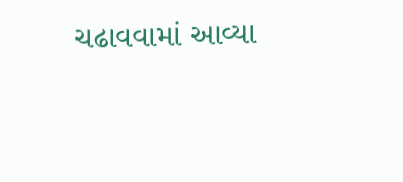ચઢાવવામાં આવ્યા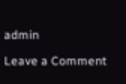admin

Leave a Comment